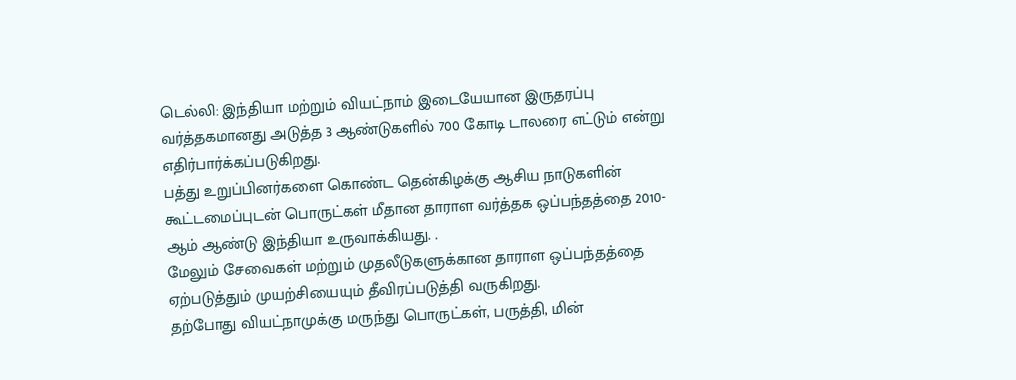டெல்லி: இந்தியா மற்றும் வியட்நாம் இடையேயான இருதரப்பு வர்த்தகமானது அடுத்த 3 ஆண்டுகளில் 700 கோடி டாலரை எட்டும் என்று எதிர்பார்க்கப்படுகிறது.
பத்து உறுப்பினர்களை கொண்ட தென்கிழக்கு ஆசிய நாடுகளின் கூட்டமைப்புடன் பொருட்கள் மீதான தாராள வர்த்தக ஒப்பந்தத்தை 2010-ஆம் ஆண்டு இந்தியா உருவாக்கியது. .
மேலும் சேவைகள் மற்றும் முதலீடுகளுக்கான தாராள ஒப்பந்தத்தை ஏற்படுத்தும் முயற்சியையும் தீவிரப்படுத்தி வருகிறது.
தற்போது வியட்நாமுக்கு மருந்து பொருட்கள், பருத்தி, மின்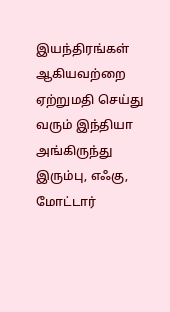இயந்திரங்கள் ஆகியவற்றை ஏற்றுமதி செய்து வரும் இந்தியா அங்கிருந்து இரும்பு, எஃகு, மோட்டார்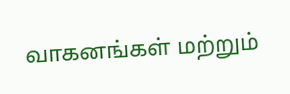வாகனங்கள் மற்றும்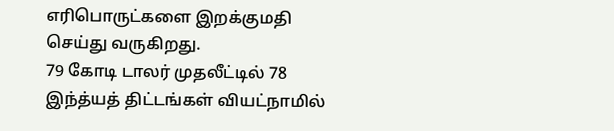எரிபொருட்களை இறக்குமதி செய்து வருகிறது.
79 கோடி டாலர் முதலீட்டில் 78 இந்த்யத் திட்டங்கள் வியட்நாமில்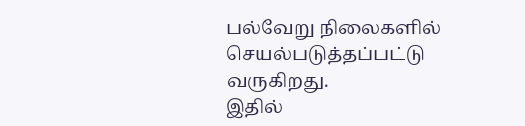பல்வேறு நிலைகளில் செயல்படுத்தப்பட்டு வருகிறது.
இதில்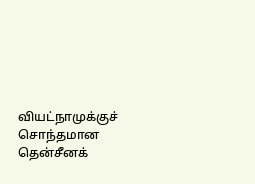வியட்நாமுக்குச் சொந்தமான தென்சீனக்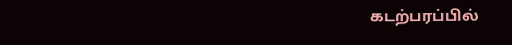கடற்பரப்பில்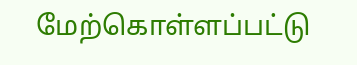மேற்கொள்ளப்பட்டு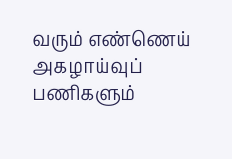வரும் எண்ணெய் அகழாய்வுப் பணிகளும்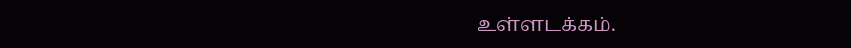உள்ளடக்கம்.